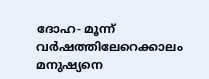ദോഹ- മൂന്ന് വർഷത്തിലേറെക്കാലം മനുഷ്യനെ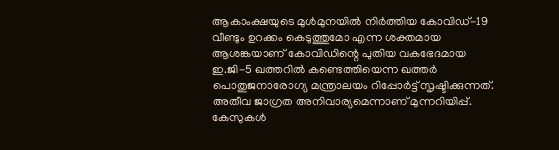ആകാംക്ഷയുടെ മുൾമുനയിൽ നിർത്തിയ കോവിഡ്-19 വീണ്ടും ഉറക്കം കെടുത്തുമോ എന്ന ശക്തമായ ആശങ്കയാണ് കോവിഡിന്റെ പുതിയ വകഭേദമായ ഇ.ജി-5 ഖത്തറിൽ കണ്ടെത്തിയെന്ന ഖത്തർ പൊതുജനാരോഗ്യ മന്ത്രാലയം റിപ്പോർട്ട് സൃഷ്ടിക്കുന്നത്. അതീവ ജാഗ്രത അനിവാര്യമെന്നാണ് മുന്നറിയിപ്പ്.
കേസുകൾ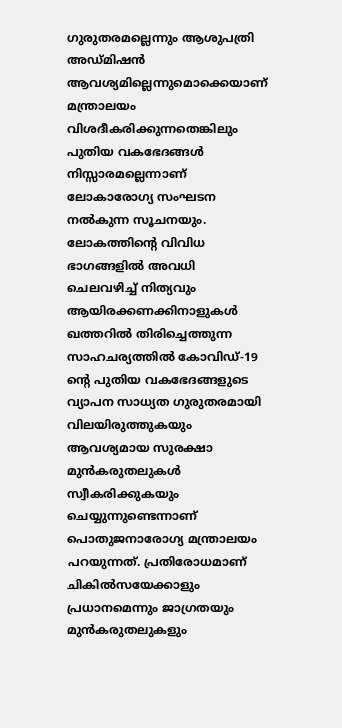ഗുരുതരമല്ലെന്നും ആശുപത്രി അഡ്മിഷൻ ആവശ്യമില്ലെന്നുമൊക്കെയാണ് മന്ത്രാലയം വിശദീകരിക്കുന്നതെങ്കിലും പുതിയ വകഭേദങ്ങൾ നിസ്സാരമല്ലെന്നാണ് ലോകാരോഗ്യ സംഘടന നൽകുന്ന സൂചനയും. ലോകത്തിന്റെ വിവിധ ഭാഗങ്ങളിൽ അവധി ചെലവഴിച്ച് നിത്യവും ആയിരക്കണക്കിനാളുകൾ ഖത്തറിൽ തിരിച്ചെത്തുന്ന സാഹചര്യത്തിൽ കോവിഡ്-19 ന്റെ പുതിയ വകഭേദങ്ങളുടെ വ്യാപന സാധ്യത ഗുരുതരമായി വിലയിരുത്തുകയും ആവശ്യമായ സുരക്ഷാ മുൻകരുതലുകൾ സ്വീകരിക്കുകയും ചെയ്യുന്നുണ്ടെന്നാണ് പൊതുജനാരോഗ്യ മന്ത്രാലയം പറയുന്നത്. പ്രതിരോധമാണ് ചികിൽസയേക്കാളും പ്രധാനമെന്നും ജാഗ്രതയും മുൻകരുതലുകളും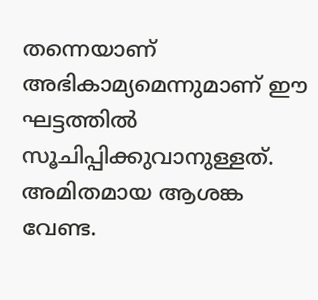തന്നെയാണ് അഭികാമ്യമെന്നുമാണ് ഈ ഘട്ടത്തിൽ സൂചിപ്പിക്കുവാനുള്ളത്. അമിതമായ ആശങ്ക വേണ്ട.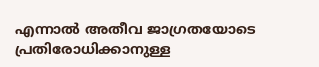എന്നാൽ അതീവ ജാഗ്രതയോടെ പ്രതിരോധിക്കാനുള്ള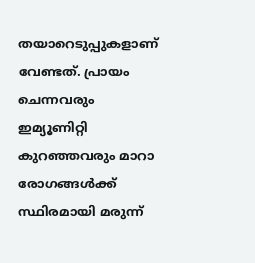തയാറെടുപ്പുകളാണ് വേണ്ടത്. പ്രായം ചെന്നവരും ഇമ്യൂണിറ്റി കുറഞ്ഞവരും മാറാ രോഗങ്ങൾക്ക് സ്ഥിരമായി മരുന്ന്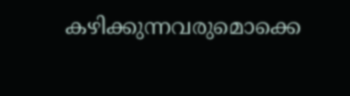കഴിക്കുന്നവരുമൊക്കെ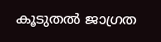കൂടുതൽ ജാഗ്രത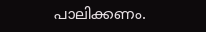പാലിക്കണം.